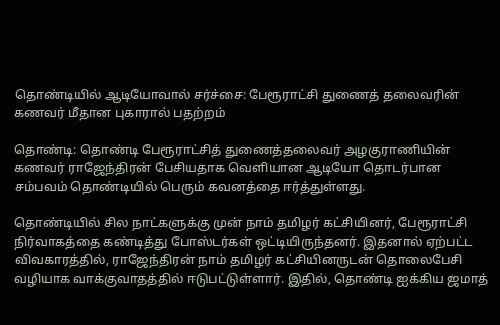தொண்டியில் ஆடியோவால் சர்ச்சை: பேரூராட்சி துணைத் தலைவரின் கணவர் மீதான புகாரால் பதற்றம்

தொண்டி: தொண்டி பேரூராட்சித் துணைத்தலைவர் அழகுராணியின் கணவர் ராஜேந்திரன் பேசியதாக வெளியான ஆடியோ தொடர்பான சம்பவம் தொண்டியில் பெரும் கவனத்தை ஈர்த்துள்ளது.

தொண்டியில் சில நாட்களுக்கு முன் நாம் தமிழர் கட்சியினர், பேரூராட்சி நிர்வாகத்தை கண்டித்து போஸ்டர்கள் ஒட்டியிருந்தனர். இதனால் ஏற்பட்ட விவகாரத்தில், ராஜேந்திரன் நாம் தமிழர் கட்சியினருடன் தொலைபேசி வழியாக வாக்குவாதத்தில் ஈடுபட்டுள்ளார். இதில், தொண்டி ஐக்கிய ஜமாத்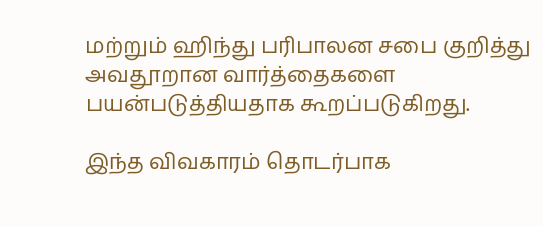மற்றும் ஹிந்து பரிபாலன சபை குறித்து அவதூறான வார்த்தைகளை பயன்படுத்தியதாக கூறப்படுகிறது.

இந்த விவகாரம் தொடர்பாக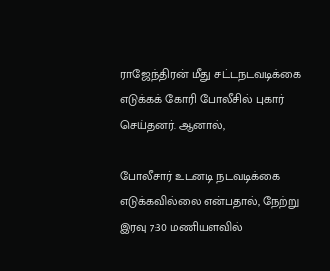ராஜேந்திரன் மீது சட்டநடவடிக்கை எடுக்கக் கோரி போலீசில் புகார் செய்தனர். ஆனால்,

போலீசார் உடனடி நடவடிக்கை எடுக்கவில்லை என்பதால், நேற்று இரவு 7:30 மணியளவில்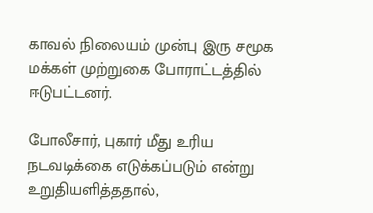காவல் நிலையம் முன்பு இரு சமூக மக்கள் முற்றுகை போராட்டத்தில் ஈடுபட்டனர்.

போலீசார், புகார் மீது உரிய நடவடிக்கை எடுக்கப்படும் என்று உறுதியளித்ததால்,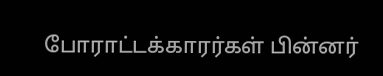போராட்டக்காரர்கள் பின்னர்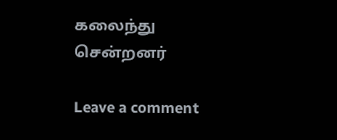கலைந்து சென்றனர்

Leave a comment